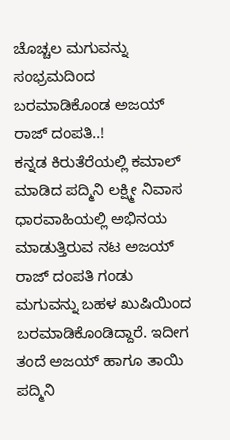ಚೊಚ್ಚಲ ಮಗುವನ್ನು ಸಂಭ್ರಮದಿಂದ ಬರಮಾಡಿಕೊಂಡ ಅಜಯ್ ರಾಜ್ ದಂಪತಿ..!
ಕನ್ನಡ ಕಿರುತೆರೆಯಲ್ಲಿ ಕಮಾಲ್ ಮಾಡಿದ ಪದ್ಮಿನಿ ಲಕ್ಷ್ಮೀ ನಿವಾಸ ಧಾರವಾಹಿಯಲ್ಲಿ ಅಭಿನಯ ಮಾಡುತ್ತಿರುವ ನಟ ಅಜಯ್ ರಾಜ್ ದಂಪತಿ ಗಂಡು ಮಗುವನ್ನು ಬಹಳ ಖುಷಿಯಿಂದ ಬರಮಾಡಿಕೊಂಡಿದ್ದಾರೆ. ಇದೀಗ ತಂದೆ ಅಜಯ್ ಹಾಗೂ ತಾಯಿ ಪದ್ಮಿನಿ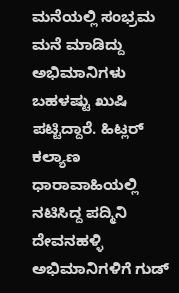ಮನೆಯಲ್ಲಿ ಸಂಭ್ರಮ ಮನೆ ಮಾಡಿದ್ದು ಅಭಿಮಾನಿಗಳು ಬಹಳಷ್ಟು ಖುಷಿ ಪಟ್ಟಿದ್ದಾರೆ. ಹಿಟ್ಲರ್ ಕಲ್ಯಾಣ ಧಾರಾವಾಹಿಯಲ್ಲಿ ನಟಿಸಿದ್ದ ಪದ್ಮಿನಿ ದೇವನಹಳ್ಳಿ ಅಭಿಮಾನಿಗಳಿಗೆ ಗುಡ್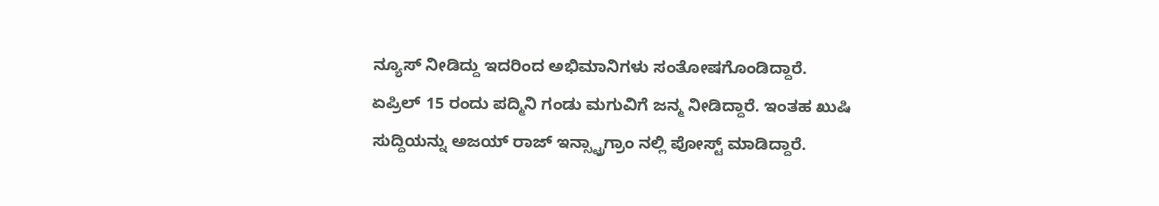ನ್ಯೂಸ್ ನೀಡಿದ್ದು ಇದರಿಂದ ಅಭಿಮಾನಿಗಳು ಸಂತೋಷಗೊಂಡಿದ್ದಾರೆ.
ಏಪ್ರಿಲ್ 15 ರಂದು ಪದ್ಮಿನಿ ಗಂಡು ಮಗುವಿಗೆ ಜನ್ಮ ನೀಡಿದ್ದಾರೆ. ಇಂತಹ ಖುಷಿ ಸುದ್ದಿಯನ್ನು ಅಜಯ್ ರಾಜ್ ಇನ್ಸ್ಟ್ರಾಗ್ರಾಂ ನಲ್ಲಿ ಪೋಸ್ಟ್ ಮಾಡಿದ್ದಾರೆ.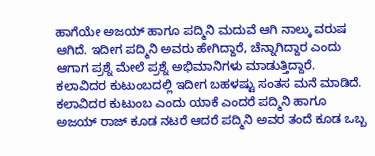ಹಾಗೆಯೇ ಅಜಯ್ ಹಾಗೂ ಪದ್ಮಿನಿ ಮದುವೆ ಆಗಿ ನಾಲ್ಕು ವರುಷ ಆಗಿದೆ. ಇದೀಗ ಪದ್ಮಿನಿ ಅವರು ಹೇಗಿದ್ದಾರೆ, ಚೆನ್ನಾಗಿದ್ದಾರ ಎಂದು ಆಗಾಗ ಪ್ರಶ್ನೆ ಮೇಲೆ ಪ್ರಶ್ನೆ ಅಭಿಮಾನಿಗಳು ಮಾಡುತ್ತಿದ್ದಾರೆ. ಕಲಾವಿದರ ಕುಟುಂಬದಲ್ಲಿ ಇದೀಗ ಬಹಳಷ್ಟು ಸಂತಸ ಮನೆ ಮಾಡಿದೆ. ಕಲಾವಿದರ ಕುಟುಂಬ ಎಂದು ಯಾಕೆ ಎಂದರೆ ಪದ್ಮಿನಿ ಹಾಗೂ ಅಜಯ್ ರಾಜ್ ಕೂಡ ನಟರೆ ಆದರೆ ಪದ್ಮಿನಿ ಅವರ ತಂದೆ ಕೂಡ ಒಬ್ಬ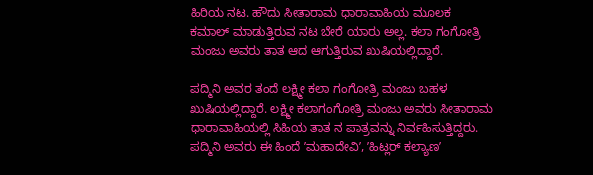ಹಿರಿಯ ನಟ. ಹೌದು ಸೀತಾರಾಮ ಧಾರಾವಾಹಿಯ ಮೂಲಕ ಕಮಾಲ್ ಮಾಡುತ್ತಿರುವ ನಟ ಬೇರೆ ಯಾರು ಅಲ್ಲ. ಕಲಾ ಗಂಗೋತ್ರಿ ಮಂಜು ಅವರು ತಾತ ಆದ ಆಗುತ್ತಿರುವ ಖುಷಿಯಲ್ಲಿದ್ದಾರೆ.

ಪದ್ಮಿನಿ ಅವರ ತಂದೆ ಲಕ್ಷ್ಮೀ ಕಲಾ ಗಂಗೋತ್ರಿ ಮಂಜು ಬಹಳ ಖುಷಿಯಲ್ಲಿದ್ದಾರೆ. ಲಕ್ಷ್ಮೀ ಕಲಾಗಂಗೋತ್ರಿ ಮಂಜು ಅವರು ಸೀತಾರಾಮ ಧಾರಾವಾಹಿಯಲ್ಲಿ ಸಿಹಿಯ ತಾತ ನ ಪಾತ್ರವನ್ನು ನಿರ್ವಹಿಸುತ್ತಿದ್ದರು. ಪದ್ಮಿನಿ ಅವರು ಈ ಹಿಂದೆ ʼಮಹಾದೇವಿʼ, ʼಹಿಟ್ಲರ್ ಕಲ್ಯಾಣʼ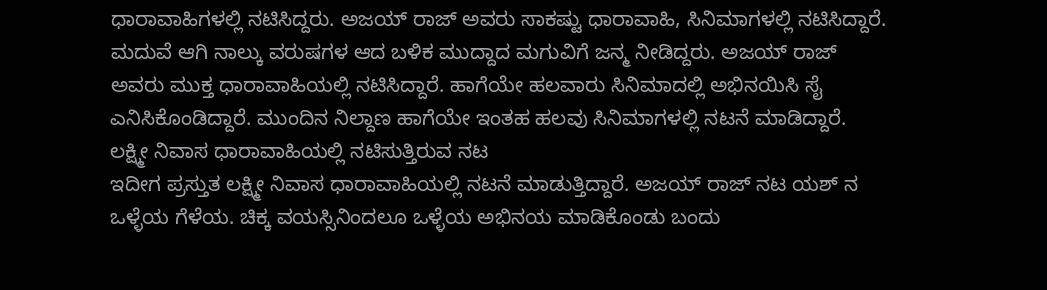ಧಾರಾವಾಹಿಗಳಲ್ಲಿ ನಟಿಸಿದ್ದರು. ಅಜಯ್ ರಾಜ್ ಅವರು ಸಾಕಷ್ಟು ಧಾರಾವಾಹಿ, ಸಿನಿಮಾಗಳಲ್ಲಿ ನಟಿಸಿದ್ದಾರೆ. ಮದುವೆ ಆಗಿ ನಾಲ್ಕು ವರುಷಗಳ ಆದ ಬಳಿಕ ಮುದ್ದಾದ ಮಗುವಿಗೆ ಜನ್ಮ ನೀಡಿದ್ದರು. ಅಜಯ್ ರಾಜ್ ಅವರು ಮುಕ್ತ ಧಾರಾವಾಹಿಯಲ್ಲಿ ನಟಿಸಿದ್ದಾರೆ. ಹಾಗೆಯೇ ಹಲವಾರು ಸಿನಿಮಾದಲ್ಲಿ ಅಭಿನಯಿಸಿ ಸೈ ಎನಿಸಿಕೊಂಡಿದ್ದಾರೆ. ಮುಂದಿನ ನಿಲ್ದಾಣ ಹಾಗೆಯೇ ಇಂತಹ ಹಲವು ಸಿನಿಮಾಗಳಲ್ಲಿ ನಟನೆ ಮಾಡಿದ್ದಾರೆ.
ಲಕ್ಷ್ಮೀ ನಿವಾಸ ಧಾರಾವಾಹಿಯಲ್ಲಿ ನಟಿಸುತ್ತಿರುವ ನಟ
ಇದೀಗ ಪ್ರಸ್ತುತ ಲಕ್ಷ್ಮೀ ನಿವಾಸ ಧಾರಾವಾಹಿಯಲ್ಲಿ ನಟನೆ ಮಾಡುತ್ತಿದ್ದಾರೆ. ಅಜಯ್ ರಾಜ್ ನಟ ಯಶ್ ನ ಒಳ್ಳೆಯ ಗೆಳೆಯ. ಚಿಕ್ಕ ವಯಸ್ಸಿನಿಂದಲೂ ಒಳ್ಳೆಯ ಅಭಿನಯ ಮಾಡಿಕೊಂಡು ಬಂದು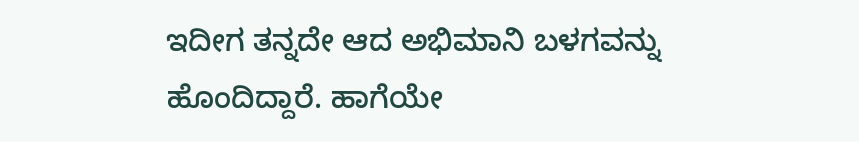ಇದೀಗ ತನ್ನದೇ ಆದ ಅಭಿಮಾನಿ ಬಳಗವನ್ನು ಹೊಂದಿದ್ದಾರೆ. ಹಾಗೆಯೇ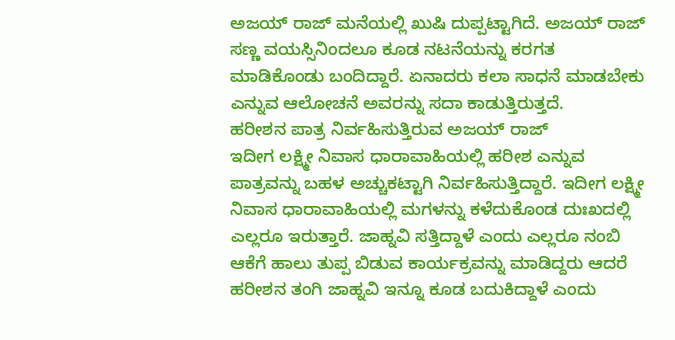ಅಜಯ್ ರಾಜ್ ಮನೆಯಲ್ಲಿ ಖುಷಿ ದುಪ್ಪಟ್ಟಾಗಿದೆ. ಅಜಯ್ ರಾಜ್ ಸಣ್ಣ ವಯಸ್ಸಿನಿಂದಲೂ ಕೂಡ ನಟನೆಯನ್ನು ಕರಗತ ಮಾಡಿಕೊಂಡು ಬಂದಿದ್ದಾರೆ. ಏನಾದರು ಕಲಾ ಸಾಧನೆ ಮಾಡಬೇಕು ಎನ್ನುವ ಆಲೋಚನೆ ಅವರನ್ನು ಸದಾ ಕಾಡುತ್ತಿರುತ್ತದೆ.
ಹರೀಶನ ಪಾತ್ರ ನಿರ್ವಹಿಸುತ್ತಿರುವ ಅಜಯ್ ರಾಜ್
ಇದೀಗ ಲಕ್ಷ್ಮೀ ನಿವಾಸ ಧಾರಾವಾಹಿಯಲ್ಲಿ ಹರೀಶ ಎನ್ನುವ ಪಾತ್ರವನ್ನು ಬಹಳ ಅಚ್ಚುಕಟ್ಟಾಗಿ ನಿರ್ವಹಿಸುತ್ತಿದ್ದಾರೆ. ಇದೀಗ ಲಕ್ಷ್ಮೀ ನಿವಾಸ ಧಾರಾವಾಹಿಯಲ್ಲಿ ಮಗಳನ್ನು ಕಳೆದುಕೊಂಡ ದುಃಖದಲ್ಲಿ ಎಲ್ಲರೂ ಇರುತ್ತಾರೆ. ಜಾಹ್ನವಿ ಸತ್ತಿದ್ದಾಳೆ ಎಂದು ಎಲ್ಲರೂ ನಂಬಿ ಆಕೆಗೆ ಹಾಲು ತುಪ್ಪ ಬಿಡುವ ಕಾರ್ಯಕ್ರವನ್ನು ಮಾಡಿದ್ದರು ಆದರೆ ಹರೀಶನ ತಂಗಿ ಜಾಹ್ನವಿ ಇನ್ನೂ ಕೂಡ ಬದುಕಿದ್ದಾಳೆ ಎಂದು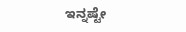ಇನ್ನಷ್ಟೇ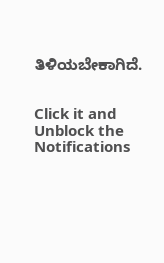ತಿಳಿಯಬೇಕಾಗಿದೆ.


Click it and Unblock the Notifications